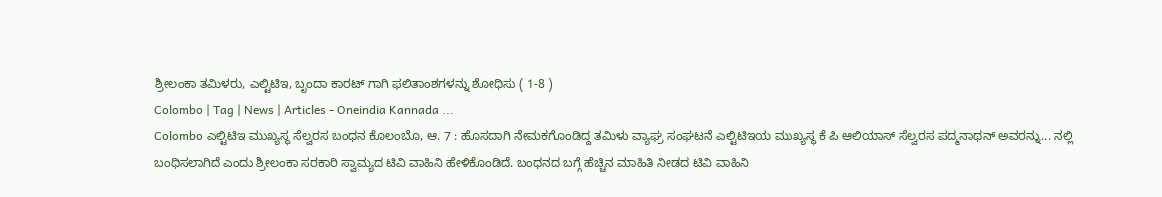ಶ್ರೀಲಂಕಾ ತಮಿಳರು, ಎಲ್ಟಿಟಿಇ, ಬೃಂದಾ ಕಾರಟ್ ಗಾಗಿ ಫಲಿತಾಂಶಗಳನ್ನು ಶೋಧಿಸು ( 1-8 )
Colombo | Tag | News | Articles - Oneindia Kannada ...
Colombo ಎಲ್ಟಿಟಿಇ ಮುಖ್ಯಸ್ಥ ಸೆಲ್ವರಸ ಬಂಧನ ಕೊಲಂಬೊ, ಆ. 7 : ಹೊಸದಾಗಿ ನೇಮಕಗೊಂಡಿದ್ದ ತಮಿಳು ವ್ಯಾಘ್ರ ಸಂಘಟನೆ ಎಲ್ಟಿಟಿಇಯ ಮುಖ್ಯಸ್ಥ ಕೆ ಪಿ ಆಲಿಯಾಸ್ ಸೆಲ್ವರಸ ಪದ್ಮನಾಥನ್ ಅವರನ್ನು... ನಲ್ಲಿ ಬಂಧಿಸಲಾಗಿದೆ ಎಂದು ಶ್ರೀಲಂಕಾ ಸರಕಾರಿ ಸ್ವಾಮ್ಯದ ಟಿವಿ ವಾಹಿನಿ ಹೇಳಿಕೊಂಡಿದೆ. ಬಂಧನದ ಬಗ್ಗೆ ಹೆಚ್ಚಿನ ಮಾಹಿತಿ ನೀಡದ ಟಿವಿ ವಾಹಿನಿ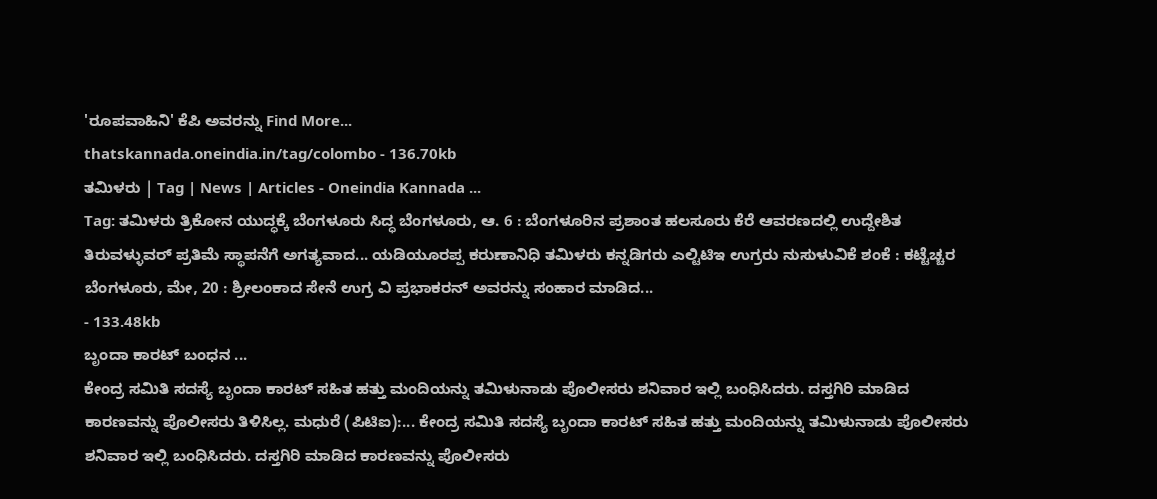'ರೂಪವಾಹಿನಿ' ಕೆಪಿ ಅವರನ್ನು Find More...
thatskannada.oneindia.in/tag/colombo - 136.70kb
ತಮಿಳರು | Tag | News | Articles - Oneindia Kannada ...
Tag: ತಮಿಳರು ತ್ರಿಕೋನ ಯುದ್ಧಕ್ಕೆ ಬೆಂಗಳೂರು ಸಿದ್ಧ ಬೆಂಗಳೂರು, ಆ. 6 : ಬೆಂಗಳೂರಿನ ಪ್ರಶಾಂತ ಹಲಸೂರು ಕೆರೆ ಆವರಣದಲ್ಲಿ ಉದ್ದೇಶಿತ ತಿರುವಳ್ಳುವರ್ ಪ್ರತಿಮೆ ಸ್ಥಾಪನೆಗೆ ಅಗತ್ಯವಾದ... ಯಡಿಯೂರಪ್ಪ ಕರುಣಾನಿಧಿ ತಮಿಳರು ಕನ್ನಡಿಗರು ಎಲ್ಟಿಟಿಇ ಉಗ್ರರು ನುಸುಳುವಿಕೆ ಶಂಕೆ : ಕಟ್ಟೆಚ್ಚರ ಬೆಂಗಳೂರು, ಮೇ, 20 : ಶ್ರೀಲಂಕಾದ ಸೇನೆ ಉಗ್ರ ವಿ ಪ್ರಭಾಕರನ್ ಅವರನ್ನು ಸಂಹಾರ ಮಾಡಿದ...
- 133.48kb
ಬೃಂದಾ ಕಾರಟ್ ಬಂಧನ ...
ಕೇಂದ್ರ ಸಮಿತಿ ಸದಸ್ಯೆ ಬೃಂದಾ ಕಾರಟ್ ಸಹಿತ ಹತ್ತು ಮಂದಿಯನ್ನು ತಮಿಳುನಾಡು ಪೊಲೀಸರು ಶನಿವಾರ ಇಲ್ಲಿ ಬಂಧಿಸಿದರು. ದಸ್ತಗಿರಿ ಮಾಡಿದ ಕಾರಣವನ್ನು ಪೊಲೀಸರು ತಿಳಿಸಿಲ್ಲ. ಮಧುರೆ (ಪಿಟಿಐ):... ಕೇಂದ್ರ ಸಮಿತಿ ಸದಸ್ಯೆ ಬೃಂದಾ ಕಾರಟ್ ಸಹಿತ ಹತ್ತು ಮಂದಿಯನ್ನು ತಮಿಳುನಾಡು ಪೊಲೀಸರು ಶನಿವಾರ ಇಲ್ಲಿ ಬಂಧಿಸಿದರು. ದಸ್ತಗಿರಿ ಮಾಡಿದ ಕಾರಣವನ್ನು ಪೊಲೀಸರು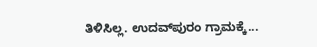ತಿಳಿಸಿಲ್ಲ. ಉದವ್‌ಪುರಂ ಗ್ರಾಮಕ್ಕೆ...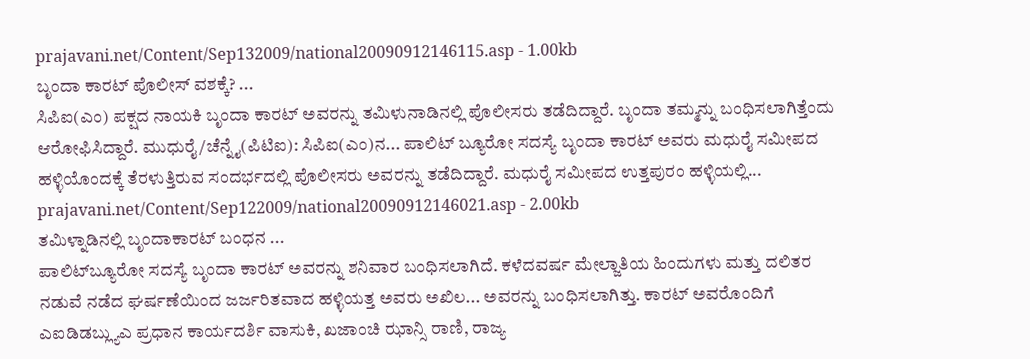prajavani.net/Content/Sep132009/national20090912146115.asp - 1.00kb
ಬೃಂದಾ ಕಾರಟ್ ಪೊಲೀಸ್ ವಶಕ್ಕೆ? ...
ಸಿಪಿಐ(ಎಂ) ಪಕ್ಷದ ನಾಯಕಿ ಬೃಂದಾ ಕಾರಟ್ ಅವರನ್ನು ತಮಿಳುನಾಡಿನಲ್ಲಿ ಪೊಲೀಸರು ತಡೆದಿದ್ದಾರೆ. ಬೃಂದಾ ತಮ್ಮನ್ನು ಬಂಧಿಸಲಾಗಿತ್ತೆಂದು ಆರೋಫಿಸಿದ್ದಾರೆ. ಮುಧುರೈ/ಚೆನ್ನೈ(ಪಿಟಿಐ): ಸಿಪಿಐ(ಎಂ)ನ... ಪಾಲಿಟ್ ಬ್ಯೂರೋ ಸದಸ್ಯೆ ಬೃಂದಾ ಕಾರಟ್ ಅವರು ಮಧುರೈ ಸಮೀಪದ ಹಳ್ಳಿಯೊಂದಕ್ಕೆ ತೆರಳುತ್ತಿರುವ ಸಂದರ್ಭದಲ್ಲಿ ಪೊಲೀಸರು ಅವರನ್ನು ತಡೆದಿದ್ದಾರೆ. ಮಧುರೈ ಸಮೀಪದ ಉತ್ತಪುರಂ ಹಳ್ಳಿಯಲ್ಲಿ...
prajavani.net/Content/Sep122009/national20090912146021.asp - 2.00kb
ತಮಿಳ್ನಾಡಿನಲ್ಲಿ ಬೃಂದಾಕಾರಟ್ ಬಂಧನ ...
ಪಾಲಿಟ್‌ಬ್ಯೂರೋ ಸದಸ್ಯೆ ಬೃಂದಾ ಕಾರಟ್ ಅವರನ್ನು ಶನಿವಾರ ಬಂಧಿಸಲಾಗಿದೆ. ಕಳೆದವರ್ಷ ಮೇಲ್ಜಾತಿಯ ಹಿಂದುಗಳು ಮತ್ತು ದಲಿತರ ನಡುವೆ ನಡೆದ ಘರ್ಷಣೆಯಿಂದ ಜರ್ಜರಿತವಾದ ಹಳ್ಳಿಯತ್ತ ಅವರು ಅಖಿಲ... ಅವರನ್ನು ಬಂಧಿಸಲಾಗಿತ್ತು. ಕಾರಟ್ ಅವರೊಂದಿಗೆ ಎಐಡಿಡಬ್ಲ್ಯುಎ ಪ್ರಧಾನ ಕಾರ್ಯದರ್ಶಿ ವಾಸುಕಿ, ಖಜಾಂಚಿ ಝಾನ್ಸಿ ರಾಣಿ, ರಾಜ್ಯ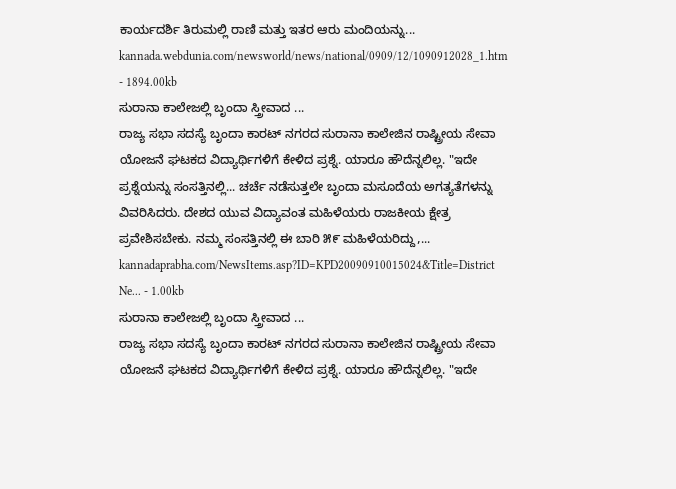ಕಾರ್ಯದರ್ಶಿ ತಿರುಮಲ್ಲಿ ರಾಣಿ ಮತ್ತು ಇತರ ಆರು ಮಂದಿಯನ್ನು...
kannada.webdunia.com/newsworld/news/national/0909/12/1090912028_1.htm - 1894.00kb
ಸುರಾನಾ ಕಾಲೇಜಲ್ಲಿ ಬೃಂದಾ ಸ್ತ್ರೀವಾದ ...
ರಾಜ್ಯ ಸಭಾ ಸದಸ್ಯೆ ಬೃಂದಾ ಕಾರಟ್‌ ನಗರದ ಸುರಾನಾ ಕಾಲೇಜಿನ ರಾಷ್ಟ್ರೀಯ ಸೇವಾ ಯೋಜನೆ ಘಟಕದ ವಿದ್ಯಾರ್ಥಿಗಳಿಗೆ ಕೇಳಿದ ಪ್ರಶ್ನೆ. ಯಾರೂ ಹೌದೆನ್ನಲಿಲ್ಲ. "ಇದೇ ಪ್ರಶ್ನೆಯನ್ನು ಸಂಸತ್ತಿನಲ್ಲಿ... ಚರ್ಚೆ ನಡೆಸುತ್ತಲೇ ಬೃಂದಾ ಮಸೂದೆಯ ಅಗತ್ಯತೆಗಳನ್ನು ವಿವರಿಸಿದರು. ದೇಶದ ಯುವ ವಿದ್ಯಾವಂತ ಮಹಿಳೆಯರು ರಾಜಕೀಯ ಕ್ಷೇತ್ರ ಪ್ರವೇಶಿಸಬೇಕು. ನಮ್ಮ ಸಂಸತ್ತಿನಲ್ಲಿ ಈ ಬಾರಿ ೫೯ ಮಹಿಳೆಯರಿದ್ದು,...
kannadaprabha.com/NewsItems.asp?ID=KPD20090910015024&Title=District Ne... - 1.00kb
ಸುರಾನಾ ಕಾಲೇಜಲ್ಲಿ ಬೃಂದಾ ಸ್ತ್ರೀವಾದ ...
ರಾಜ್ಯ ಸಭಾ ಸದಸ್ಯೆ ಬೃಂದಾ ಕಾರಟ್‌ ನಗರದ ಸುರಾನಾ ಕಾಲೇಜಿನ ರಾಷ್ಟ್ರೀಯ ಸೇವಾ ಯೋಜನೆ ಘಟಕದ ವಿದ್ಯಾರ್ಥಿಗಳಿಗೆ ಕೇಳಿದ ಪ್ರಶ್ನೆ. ಯಾರೂ ಹೌದೆನ್ನಲಿಲ್ಲ. "ಇದೇ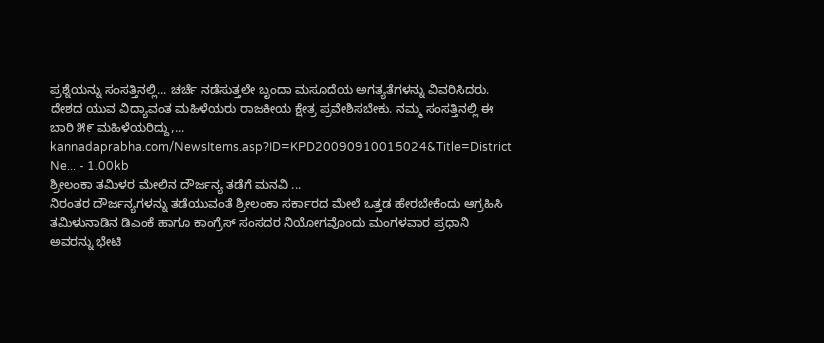ಪ್ರಶ್ನೆಯನ್ನು ಸಂಸತ್ತಿನಲ್ಲಿ... ಚರ್ಚೆ ನಡೆಸುತ್ತಲೇ ಬೃಂದಾ ಮಸೂದೆಯ ಅಗತ್ಯತೆಗಳನ್ನು ವಿವರಿಸಿದರು. ದೇಶದ ಯುವ ವಿದ್ಯಾವಂತ ಮಹಿಳೆಯರು ರಾಜಕೀಯ ಕ್ಷೇತ್ರ ಪ್ರವೇಶಿಸಬೇಕು. ನಮ್ಮ ಸಂಸತ್ತಿನಲ್ಲಿ ಈ ಬಾರಿ ೫೯ ಮಹಿಳೆಯರಿದ್ದು,...
kannadaprabha.com/NewsItems.asp?ID=KPD20090910015024&Title=District Ne... - 1.00kb
ಶ್ರೀಲಂಕಾ ತಮಿಳರ ಮೇಲಿನ ದೌರ್ಜನ್ಯ ತಡೆಗೆ ಮನವಿ ...
ನಿರಂತರ ದೌರ್ಜನ್ಯಗಳನ್ನು ತಡೆಯುವಂತೆ ಶ್ರೀಲಂಕಾ ಸರ್ಕಾರದ ಮೇಲೆ ಒತ್ತಡ ಹೇರಬೇಕೆಂದು ಆಗ್ರಹಿಸಿ ತಮಿಳುನಾಡಿನ ಡಿಎಂಕೆ ಹಾಗೂ ಕಾಂಗ್ರೆಸ್ ಸಂಸದರ ನಿಯೋಗವೊಂದು ಮಂಗಳವಾರ ಪ್ರಧಾನಿ ಅವರನ್ನು ಭೇಟಿ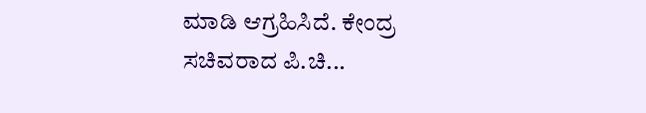ಮಾಡಿ ಆಗ್ರಹಿಸಿದೆ. ಕೇಂದ್ರ ಸಚಿವರಾದ ಪಿ.ಚಿ...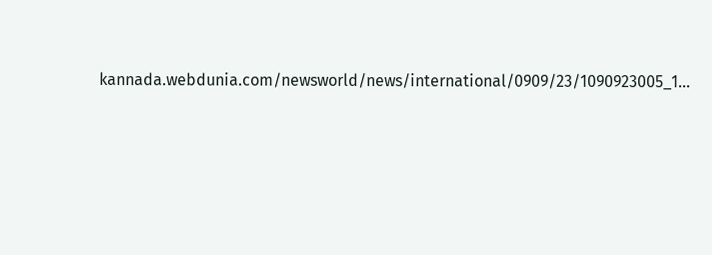kannada.webdunia.com/newsworld/news/international/0909/23/1090923005_1...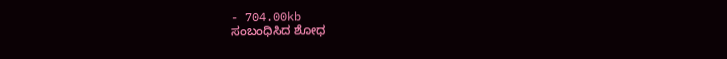- 704.00kb
ಸಂಬಂಧಿಸಿದ ಶೋಧ